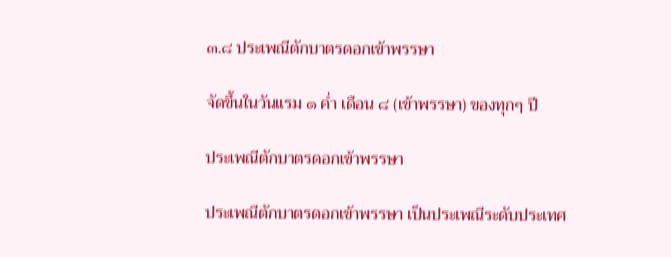๓.๘ ประเพณีตักบาตรดอกเข้าพรรษา

จัดขึ้นในวันแรม ๑ ค่ำ เดือน ๘ (เข้าพรรษา) ของทุกๆ ปี

ประเพณีตักบาตรดอกเข้าพรรษา

ประเพณีตักบาตรดอกเข้าพรรษา เป็นประเพณีระดับประเทศ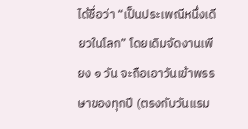ได้ชื่อว่า “เป็นประเพณีหนึ่งเดียวในโลก” โดยเดิมจัดงานเพียง ๑ วัน จะถือเอาวันเข้าพรรษาของทุกปี (ตรงกับวันแรม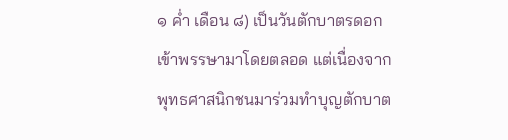๑ ค่ำ เดือน ๘) เป็นวันตักบาตรดอกเข้าพรรษามาโดยตลอด แต่เนื่องจากพุทธศาสนิกชนมาร่วมทำบุญตักบาต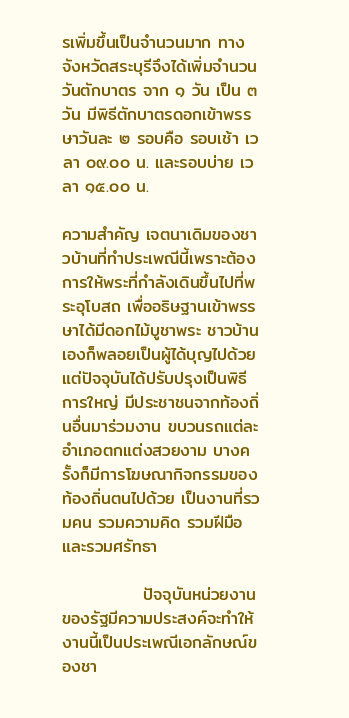รเพิ่มขึ้นเป็นจำนวนมาก ทางจังหวัดสระบุรีจึงได้เพิ่มจำนวนวันตักบาตร จาก ๑ วัน เป็น ๓ วัน มีพิธีตักบาตรดอกเข้าพรรษาวันละ ๒ รอบคือ รอบเช้า เวลา ๐๙.๐๐ น. และรอบบ่าย เวลา ๑๕.๐๐ น.

ความสำคัญ เจตนาเดิมของชาวบ้านที่ทำประเพณีนี้เพราะต้องการให้พระที่กำลังเดินขึ้นไปที่พระอุโบสถ เพื่ออธิษฐานเข้าพรรษาได้มีดอกไม้บูชาพระ ชาวบ้านเองก็พลอยเป็นผู้ได้บุญไปด้วย แต่ปัจจุบันได้ปรับปรุงเป็นพิธีการใหญ่ มีประชาชนจากท้องถิ่นอื่นมาร่วมงาน ขบวนรถแต่ละอำเภอตกแต่งสวยงาม บางครั้งก็มีการโฆษณากิจกรรมของท้องถิ่นตนไปด้วย เป็นงานที่รวมคน รวมความคิด รวมฝีมือ และรวมศรัทธา

             ปัจจุบันหน่วยงานของรัฐมีความประสงค์จะทำให้งานนี้เป็นประเพณีเอกลักษณ์ของชา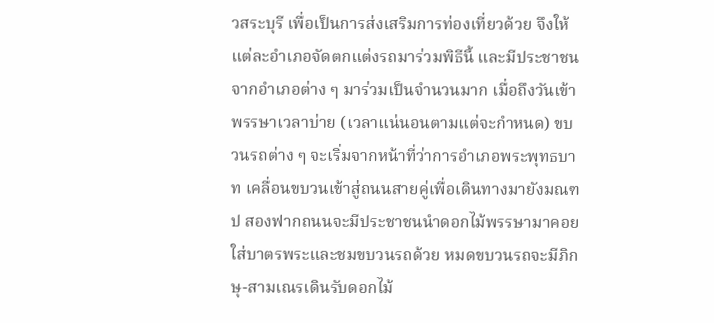วสระบุรี เพื่อเป็นการส่งเสริมการท่องเที่ยวด้วย จึงให้แต่ละอำเภอจัดตกแต่งรถมาร่วมพิธีนี้ และมีประชาชนจากอำเภอต่าง ๆ มาร่วมเป็นจำนวนมาก เมื่อถึงวันเข้าพรรษาเวลาบ่าย (เวลาแน่นอนตามแต่จะกำหนด) ขบวนรถต่าง ๆ จะเริ่มจากหน้าที่ว่าการอำเภอพระพุทธบาท เคลื่อนขบวนเข้าสู่ถนนสายคู่เพื่อเดินทางมายังมณฑป สองฟากถนนจะมีประชาชนนำดอกไม้พรรษามาคอยใส่บาตรพระและชมขบวนรถด้วย หมดขบวนรถจะมีภิกษุ-สามเณรเดินรับดอกไม้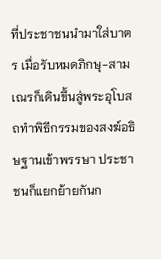ที่ประชาชนนำมาใส่บาตร เมื่อรับหมดภิกษุ-สามเณรก็เดินขึ้นสู่พระอุโบสถทำพิธีกรรมของสงฆ์อธิษฐานเข้าพรรษา ประชาชนก็แยกย้ายกันก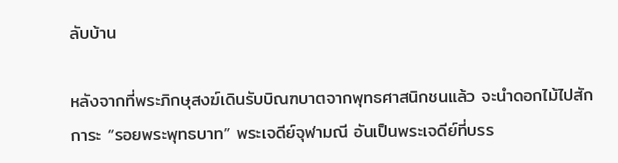ลับบ้าน

หลังจากที่พระภิกษุสงฆ์เดินรับบิณฑบาตจากพุทธศาสนิกชนแล้ว จะนำดอกไม้ไปสักการะ “รอยพระพุทธบาท” พระเจดีย์จุฬามณี อันเป็นพระเจดีย์ที่บรร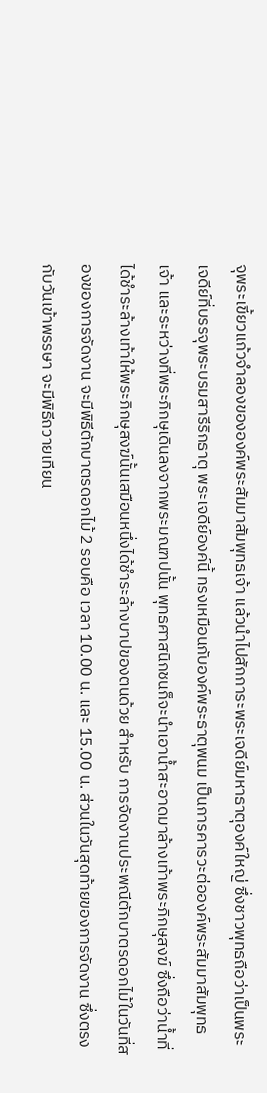จุพระเขี้ยวแก้วจำลองขององค์พระสัมมาสัมพุทธเจ้า แล้วนำไปสักการะพระเจดีย์มหาธาตุองค์ใหญ่ ซึ่งชาวพุทธถือว่าเป็นพระเจดีย์ที่บรรจุพระบรมสารีริกธาตุ พระเจดีย์องค์นี้ ทรงเหมือนกับองค์พระธาตุพนม เป็นการคารวะต่อองค์พระสัมมาสัมพุทธเจ้า และระหว่างที่พระภิกษุเดินลงจากพระมณฑปนั้น พุทธศาสนิกชนก็จะนำเอาน้ำสะอาดมาล้างเท้าพระภิกษุสงฆ์ ซึ่งถือว่าน้ำที่ได้ชำระล้างเท้าให้พระภิกษุสงฆ์นั้นเสมือนหนึ่งได้ชำระล้างบาปของตนด้วย สำหรับ การจัดงานประพณีตักบาตรดอกไม้ในวันที่สองของการจัดงาน จะมีพิธีตักบาตรดอกไม้ 2 รอบคือ เวลา 10.00 น. และ 15.00 น. ส่วนในวันสุดท้ายของการจัดงาน ซึ่งตรงกับวันเข้าพรรษา จะมีพิธีถวายเทียน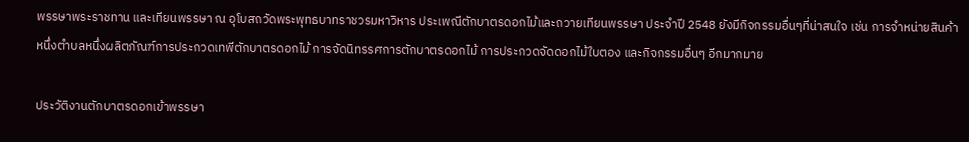พรรษาพระราชทาน และเทียนพรรษา ณ อุโบสถวัดพระพุทธบาทราชวรมหาวิหาร ประเพณีตักบาตรดอกไม้และถวายเทียนพรรษา ประจำปี 2548 ยังมีกิจกรรมอื่นๆที่น่าสนใจ เช่น การจำหน่ายสินค้าหนึ่งตำบลหนึ่งผลิตภัณฑ์การประกวดเทพีตักบาตรดอกไม้ การจัดนิทรรศการตักบาตรดอกไม้ การประกวดจัดดอกไม้ใบตอง และกิจกรรมอื่นๆ อีกมากมาย

ประวัติงานตักบาตรดอกเข้าพรรษา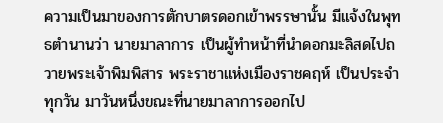ความเป็นมาของการตักบาตรดอกเข้าพรรษานั้น มีแจ้งในพุทธตำนานว่า นายมาลาการ เป็นผู้ทำหน้าที่นำดอกมะลิสดไปถวายพระเจ้าพิมพิสาร พระราชาแห่งเมืองราชคฤห์ เป็นประจำทุกวัน มาวันหนึ่งขณะที่นายมาลาการออกไป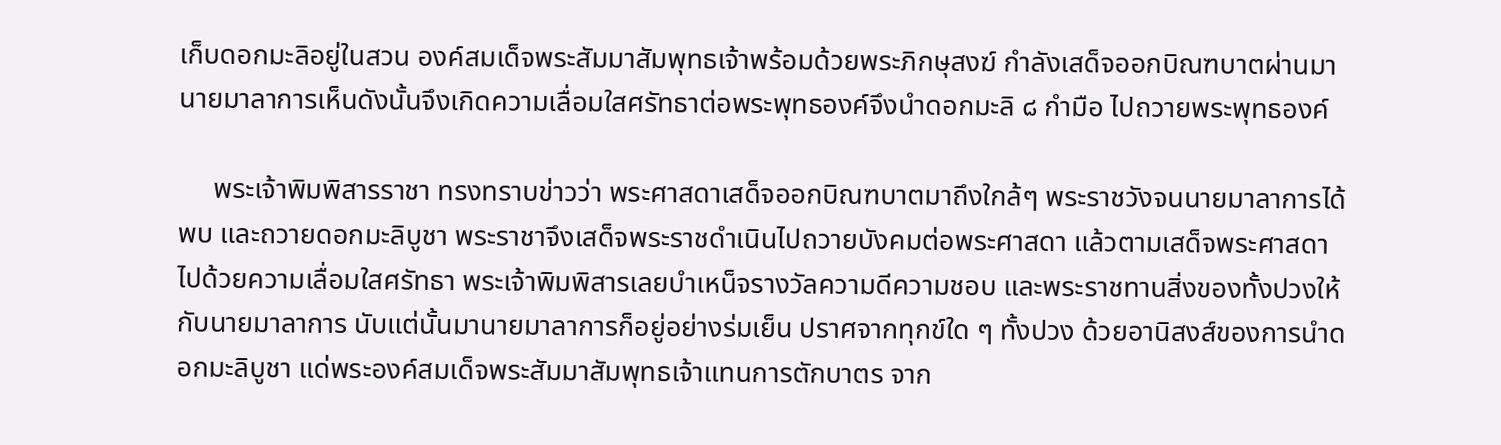เก็บดอกมะลิอยู่ในสวน องค์สมเด็จพระสัมมาสัมพุทธเจ้าพร้อมด้วยพระภิกษุสงฆ์ กำลังเสด็จออกบิณฑบาตผ่านมา นายมาลาการเห็นดังนั้นจึงเกิดความเลื่อมใสศรัทธาต่อพระพุทธองค์จึงนำดอกมะลิ ๘ กำมือ ไปถวายพระพุทธองค์

     พระเจ้าพิมพิสารราชา ทรงทราบข่าวว่า พระศาสดาเสด็จออกบิณฑบาตมาถึงใกล้ๆ พระราชวังจนนายมาลาการได้พบ และถวายดอกมะลิบูชา พระราชาจึงเสด็จพระราชดำเนินไปถวายบังคมต่อพระศาสดา แล้วตามเสด็จพระศาสดาไปด้วยความเลื่อมใสศรัทธา พระเจ้าพิมพิสารเลยบำเหน็จรางวัลความดีความชอบ และพระราชทานสิ่งของทั้งปวงให้กับนายมาลาการ นับแต่นั้นมานายมาลาการก็อยู่อย่างร่มเย็น ปราศจากทุกข์ใด ๆ ทั้งปวง ด้วยอานิสงส์ของการนำดอกมะลิบูชา แด่พระองค์สมเด็จพระสัมมาสัมพุทธเจ้าแทนการตักบาตร จาก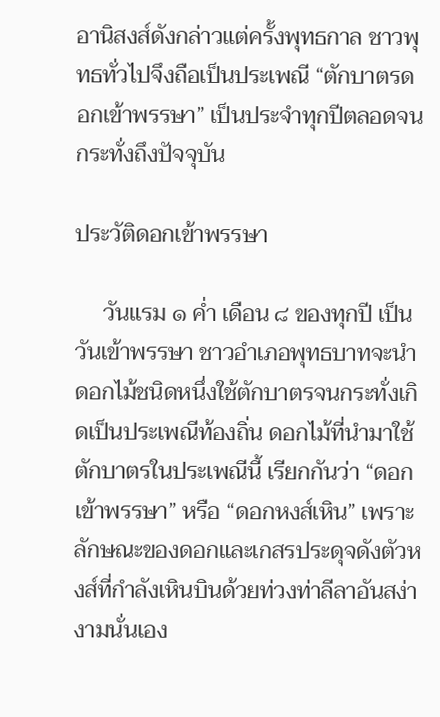อานิสงส์ดังกล่าวแต่ครั้งพุทธกาล ชาวพุทธทั่วไปจึงถือเป็นประเพณี “ตักบาตรดอกเข้าพรรษา” เป็นประจำทุกปีตลอดจนกระทั่งถึงปัจจุบัน

ประวัติดอกเข้าพรรษา

     วันแรม ๑ ค่ำ เดือน ๘ ของทุกปี เป็นวันเข้าพรรษา ชาวอำเภอพุทธบาทจะนำดอกไม้ชนิดหนึ่งใช้ตักบาตรจนกระทั่งเกิดเป็นประเพณีท้องถิ่น ดอกไม้ที่นำมาใช้ตักบาตรในประเพณีนี้ เรียกกันว่า “ดอกเข้าพรรษา” หรือ “ดอกหงส์เหิน” เพราะลักษณะของดอกและเกสรประดุจดังตัวหงส์ที่กำลังเหินบินด้วยท่วงท่าลีลาอันสง่างามนั่นเอง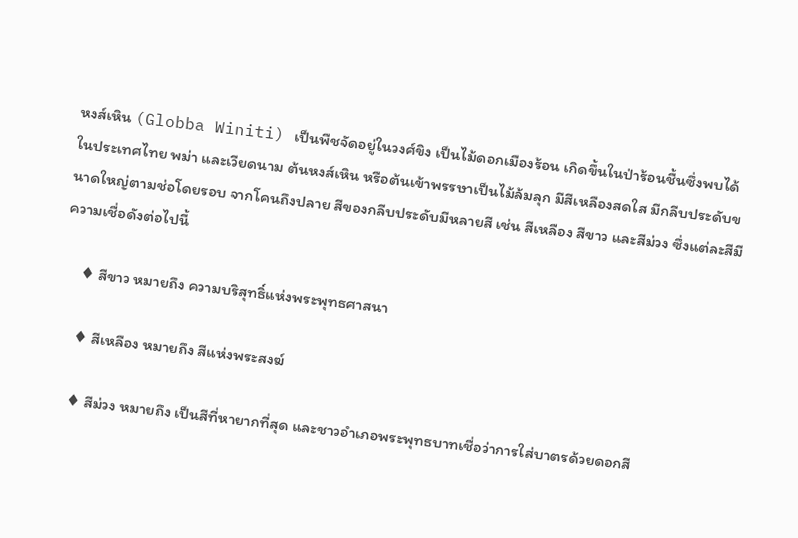หงส์เหิน (Globba Winiti) เป็นพืชจัดอยู่ในวงศ์ขิง เป็นไม้ดอกเมืองร้อน เกิดขึ้นในป่าร้อนชื้นซึ่งพบได้ในประเทศไทย พม่า และเวียดนาม ต้นหงส์เหิน หรือต้นเข้าพรรษาเป็นไม้ล้มลุก มีสีเหลืองสดใส มีกลีบประดับขนาดใหญ่ตามช่อโดยรอบ จากโคนถึงปลาย สีของกลีบประดับมีหลายสี เช่น สีเหลือง สีขาว และสีม่วง ซึ่งแต่ละสีมีความเชื่อดังต่อไปนี้

     ♦ สีขาว หมายถึง ความบริสุทธิ์แห่งพระพุทธศาสนา

     ♦ สีเหลือง หมายถึง สีแห่งพระสงฆ์

     ♦ สีม่วง หมายถึง เป็นสีที่หายากที่สุด และชาวอำเภอพระพุทธบาทเชื่อว่าการใส่บาตรด้วยดอกสี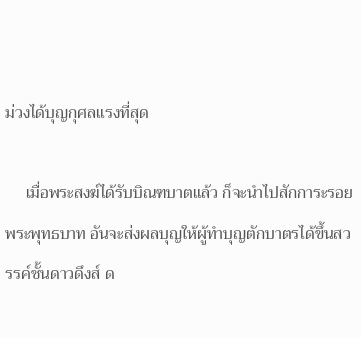ม่วงได้บุญกุศลแรงที่สุด

     เมื่อพระสงฆ์ได้รับบิณฑบาตแล้ว ก็จะนำไปสักการะรอยพระพุทธบาท อันจะส่งผลบุญให้ผู้ทำบุญตักบาตรได้ขึ้นสวรรค์ชั้นดาวดึงส์ ด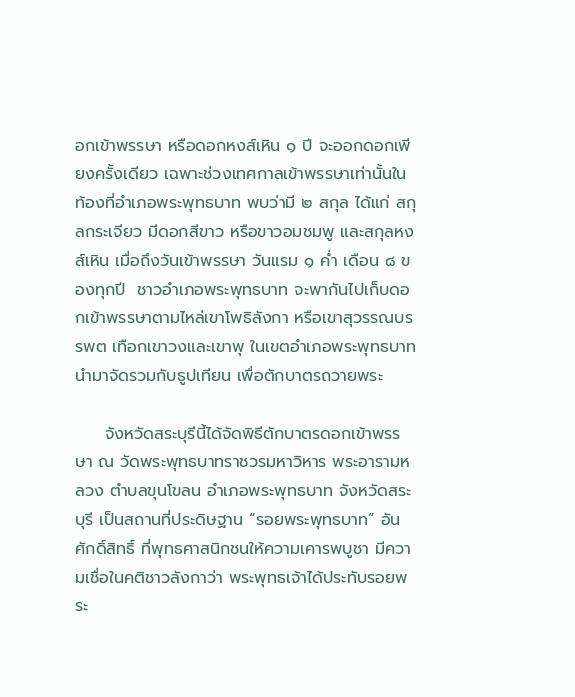อกเข้าพรรษา หรือดอกหงส์เหิน ๑ ปี จะออกดอกเพียงครั้งเดียว เฉพาะช่วงเทศกาลเข้าพรรษาเท่านั้นในท้องที่อำเภอพระพุทธบาท พบว่ามี ๒ สกุล ได้แก่ สกุลกระเจียว มีดอกสีขาว หรือขาวอมชมพู และสกุลหงส์เหิน เมื่อถึงวันเข้าพรรษา วันแรม ๑ ค่ำ เดือน ๘ ของทุกปี  ชาวอำเภอพระพุทธบาท จะพากันไปเก็บดอกเข้าพรรษาตามไหล่เขาโพธิลังกา หรือเขาสุวรรณบรรพต เทือกเขาวงและเขาพุ ในเขตอำเภอพระพุทธบาท นำมาจัดรวมกับธูปเทียน เพื่อตักบาตรถวายพระ

     จังหวัดสระบุรีนี้ได้จัดพิธีตักบาตรดอกเข้าพรรษา ณ วัดพระพุทธบาทราชวรมหาวิหาร พระอารามหลวง ตำบลขุนโขลน อำเภอพระพุทธบาท จังหวัดสระบุรี เป็นสถานที่ประดิษฐาน “รอยพระพุทธบาท” อันศักดิ์สิทธิ์ ที่พุทธศาสนิกชนให้ความเคารพบูชา มีความเชื่อในคติชาวลังกาว่า พระพุทธเจ้าได้ประทับรอยพระ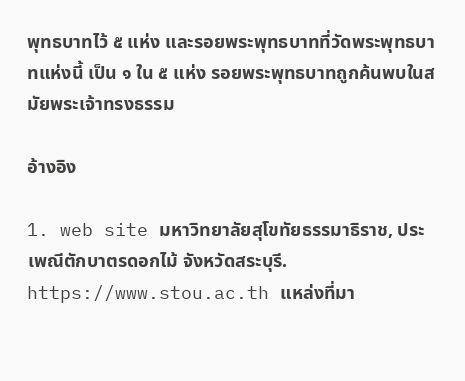พุทธบาทไว้ ๕ แห่ง และรอยพระพุทธบาทที่วัดพระพุทธบาทแห่งนี้ เป็น ๑ ใน ๕ แห่ง รอยพระพุทธบาทถูกค้นพบในสมัยพระเจ้าทรงธรรม

อ้างอิง

1. web site มหาวิทยาลัยสุโขทัยธรรมาธิราช, ประเพณีตักบาตรดอกไม้ จังหวัดสระบุรี. https://www.stou.ac.th แหล่งที่มา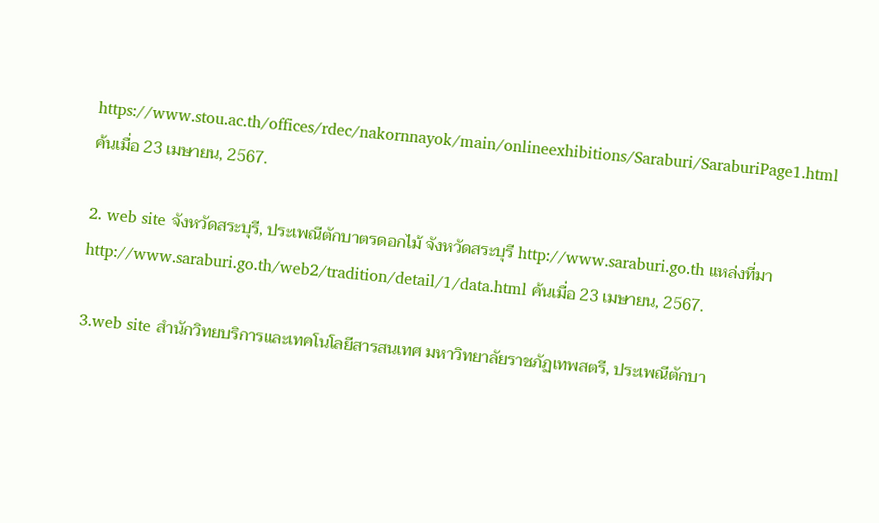https://www.stou.ac.th/offices/rdec/nakornnayok/main/onlineexhibitions/Saraburi/SaraburiPage1.html ค้นเมื่อ 23 เมษายน, 2567.

2. web site จังหวัดสระบุรี, ประเพณีตักบาตรดอกไม้ จังหวัดสระบุรี http://www.saraburi.go.th แหล่งที่มาhttp://www.saraburi.go.th/web2/tradition/detail/1/data.html ค้นเมื่อ 23 เมษายน, 2567.

3.web site สำนักวิทยบริการและเทคโนโลยีสารสนเทศ มหาวิทยาลัยราชภัฏเทพสตรี, ประเพณีตักบา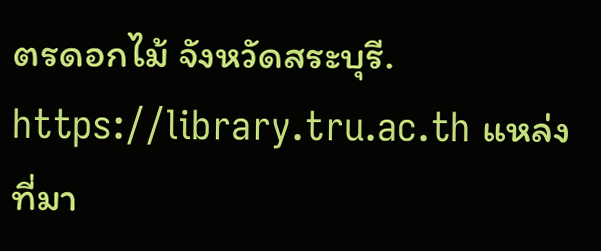ตรดอกไม้ จังหวัดสระบุรี. https://library.tru.ac.th แหล่งที่มา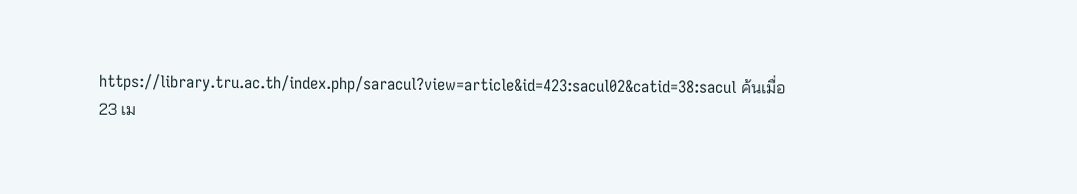https://library.tru.ac.th/index.php/saracul?view=article&id=423:sacul02&catid=38:sacul ค้นเมื่อ 23 เม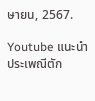ษายน, 2567.

Youtube แนะนำ ประเพณีตัก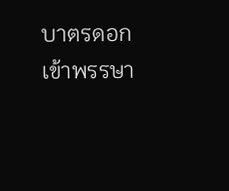บาตรดอกเข้าพรรษา